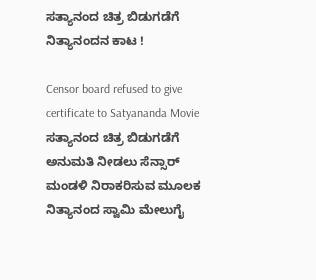ಸತ್ಯಾನಂದ ಚಿತ್ರ ಬಿಡುಗಡೆಗೆ ನಿತ್ಯಾನಂದನ ಕಾಟ !

Censor board refused to give certificate to Satyananda Movie
ಸತ್ಯಾನಂದ ಚಿತ್ರ ಬಿಡುಗಡೆಗೆ ಅನುಮತಿ ನೀಡಲು ಸೆನ್ಸಾರ್ ಮಂಡಳಿ ನಿರಾಕರಿಸುವ ಮೂಲಕ ನಿತ್ಯಾನಂದ ಸ್ವಾಮಿ ಮೇಲುಗೈ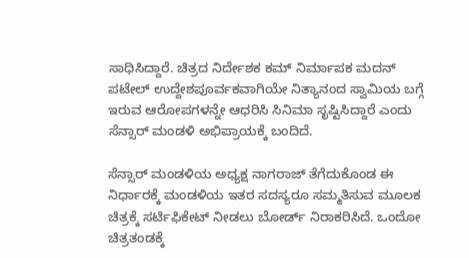ಸಾಧಿಸಿದ್ದಾರೆ. ಚಿತ್ರದ ನಿರ್ದೇಶಕ ಕಮ್ ನಿರ್ಮಾಪಕ ಮದನ್ ಪಟೇಲ್ ಉದ್ದೇಶಪೂರ್ವಕವಾಗಿಯೇ ನಿತ್ಯಾನಂದ ಸ್ವಾಮಿಯ ಬಗ್ಗೆ ಇರುವ ಆರೋಪಗಳನ್ನೇ ಆಧರಿಸಿ ಸಿನಿಮಾ ಸೃಷ್ಟಿಸಿದ್ದಾರೆ ಎಂದು ಸೆನ್ಸಾರ್ ಮಂಡಳಿ ಅಭಿಪ್ರಾಯಕ್ಕೆ ಬಂದಿದೆ.

ಸೆನ್ಸಾರ್ ಮಂಡಳಿಯ ಅಧ್ಯಕ್ಷ ನಾಗರಾಜ್ ತೆಗೆದುಕೊಂಡ ಈ ನಿರ್ಧಾರಕ್ಕೆ ಮಂಡಳಿಯ ಇತರ ಸದಸ್ಯರೂ ಸಮ್ಮತಿಸುವ ಮೂಲಕ ಚಿತ್ರಕ್ಕೆ ಸರ್ಟಿಫಿಕೇಟ್ ನೀಡಲು ಬೋರ್ಡ್ ನಿರಾಕರಿಸಿದೆ. ಒಂದೋ ಚಿತ್ರತಂಡಕ್ಕೆ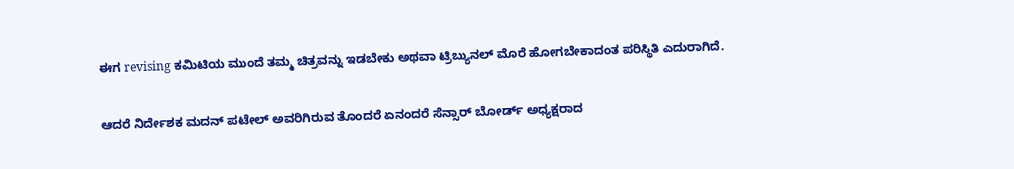ಈಗ revising ಕಮಿಟಿಯ ಮುಂದೆ ತಮ್ಮ ಚಿತ್ರವನ್ನು ಇಡಬೇಕು ಅಥವಾ ಟ್ರಿಬ್ಯುನಲ್ ಮೊರೆ ಹೋಗಬೇಕಾದಂತ ಪರಿಸ್ಥಿತಿ ಎದುರಾಗಿದೆ.

ಆದರೆ ನಿರ್ದೇಶಕ ಮದನ್ ಪಟೇಲ್ ಅವರಿಗಿರುವ ತೊಂದರೆ ಏನಂದರೆ ಸೆನ್ಸಾರ್ ಬೋರ್ಡ್ ಅಧ್ಯಕ್ಷರಾದ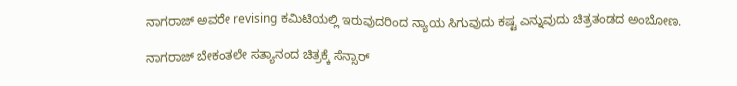ನಾಗರಾಜ್ ಅವರೇ revising ಕಮಿಟಿಯಲ್ಲಿ ಇರುವುದರಿಂದ ನ್ಯಾಯ ಸಿಗುವುದು ಕಷ್ಟ ಎನ್ನುವುದು ಚಿತ್ರತಂಡದ ಅಂಬೋಣ.

ನಾಗರಾಜ್ ಬೇಕಂತಲೇ ಸತ್ಯಾನಂದ ಚಿತ್ರಕ್ಕೆ ಸೆನ್ಸಾರ್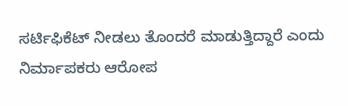ಸರ್ಟಿಫಿಕೆಟ್ ನೀಡಲು ತೊಂದರೆ ಮಾಡುತ್ತಿದ್ದಾರೆ ಎಂದು ನಿರ್ಮಾಪಕರು ಆರೋಪ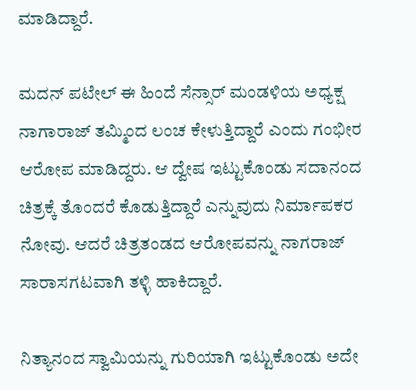ಮಾಡಿದ್ದಾರೆ.

ಮದನ್ ಪಟೇಲ್ ಈ ಹಿಂದೆ ಸೆನ್ಸಾರ್ ಮಂಡಳಿಯ ಅಧ್ಯಕ್ಷ ನಾಗಾರಾಜ್ ತಮ್ಮಿಂದ ಲಂಚ ಕೇಳುತ್ತಿದ್ದಾರೆ ಎಂದು ಗಂಭೀರ ಆರೋಪ ಮಾಡಿದ್ದರು. ಆ ದ್ವೇಷ ಇಟ್ಟುಕೊಂಡು ಸದಾನಂದ ಚಿತ್ರಕ್ಕೆ ತೊಂದರೆ ಕೊಡುತ್ತಿದ್ದಾರೆ ಎನ್ನುವುದು ನಿರ್ಮಾಪಕರ ನೋವು. ಆದರೆ ಚಿತ್ರತಂಡದ ಆರೋಪವನ್ನು ನಾಗರಾಜ್ ಸಾರಾಸಗಟವಾಗಿ ತಳ್ಳಿ ಹಾಕಿದ್ದಾರೆ.

ನಿತ್ಯಾನಂದ ಸ್ವಾಮಿಯನ್ನು ಗುರಿಯಾಗಿ ಇಟ್ಟುಕೊಂಡು ಅದೇ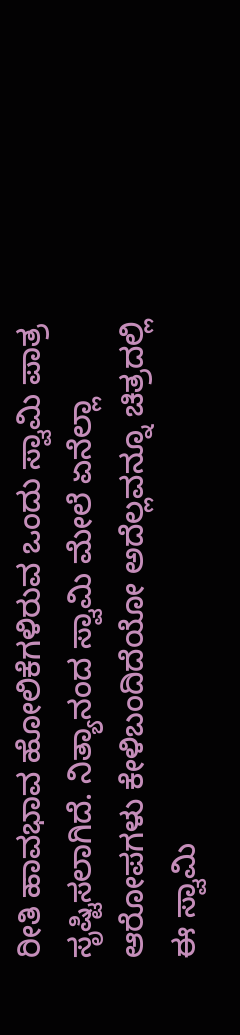ರೀತಿ ಹಾವಭಾವ ಹೋಲಿಕೆಗಳಿರುವ ಒಂದು ಸ್ವಾಮಿ ಪಾತ್ರ ಸೃಷ್ಟಿಸಲಾಗಿದೆ. ನಿತ್ಯಾನಂದ ಸ್ವಾಮಿ ಮೇಲೆ ಏನೆಲ್ಲಾ ಆರೋಪಗಳು ಕೇಳಿಬಂದಿದೆಯೋ ಅದೆಲ್ಲವನ್ನೂ ಚಿತ್ರದಲ್ಲಿ ಈ ಸ್ವಾಮಿ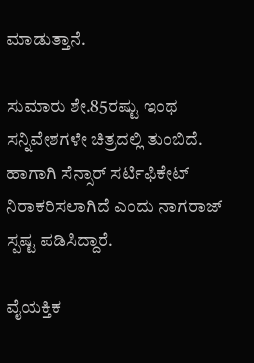ಮಾಡುತ್ತಾನೆ.

ಸುಮಾರು ಶೇ.85ರಷ್ಟು ಇಂಥ ಸನ್ನಿವೇಶಗಳೇ ಚಿತ್ರದಲ್ಲಿ ತುಂಬಿದೆ. ಹಾಗಾಗಿ ಸೆನ್ಸಾರ್ ಸರ್ಟಿಫಿಕೇಟ್ ನಿರಾಕರಿಸಲಾಗಿದೆ ಎಂದು ನಾಗರಾಜ್ ಸ್ಪಷ್ಟ ಪಡಿಸಿದ್ದಾರೆ.

ವೈಯಕ್ತಿಕ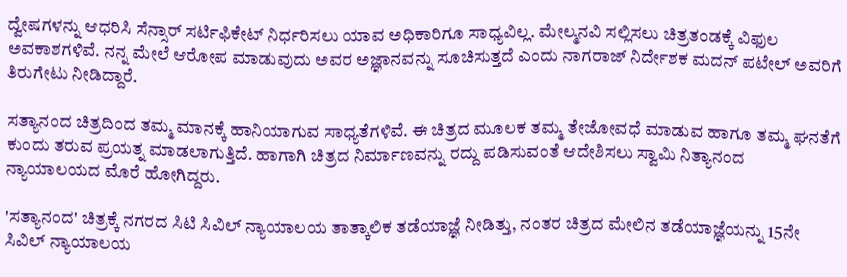ದ್ವೇಷಗಳನ್ನು ಆಧರಿಸಿ ಸೆನ್ಸಾರ್ ಸರ್ಟಿಫಿಕೇಟ್ ನಿರ್ಧರಿಸಲು ಯಾವ ಅಧಿಕಾರಿಗೂ ಸಾಧ್ಯವಿಲ್ಲ. ಮೇಲ್ಮನವಿ ಸಲ್ಲಿಸಲು ಚಿತ್ರತಂಡಕ್ಕೆ ವಿಫುಲ ಅವಕಾಶಗಳಿವೆ. ನನ್ನ ಮೇಲೆ ಆರೋಪ ಮಾಡುವುದು ಅವರ ಅಜ್ಞಾನವನ್ನು ಸೂಚಿಸುತ್ತದೆ ಎಂದು ನಾಗರಾಜ್ ನಿರ್ದೇಶಕ ಮದನ್ ಪಟೇಲ್ ಅವರಿಗೆ ತಿರುಗೇಟು ನೀಡಿದ್ದಾರೆ.

ಸತ್ಯಾನಂದ ಚಿತ್ರದಿಂದ ತಮ್ಮ ಮಾನಕ್ಕೆ ಹಾನಿಯಾಗುವ ಸಾಧ್ಯತೆಗಳಿವೆ. ಈ ಚಿತ್ರದ ಮೂಲಕ ತಮ್ಮ ತೇಜೋವಧೆ ಮಾಡುವ ಹಾಗೂ ತಮ್ಮ ಘನತೆಗೆ ಕುಂದು ತರುವ ಪ್ರಯತ್ನ ಮಾಡಲಾಗುತ್ತಿದೆ. ಹಾಗಾಗಿ ಚಿತ್ರದ ನಿರ್ಮಾಣವನ್ನು ರದ್ದು ಪಡಿಸುವಂತೆ ಆದೇಶಿಸಲು ಸ್ವಾಮಿ ನಿತ್ಯಾನಂದ ನ್ಯಾಯಾಲಯದ ಮೊರೆ ಹೋಗಿದ್ದರು.

'ಸತ್ಯಾನಂದ' ಚಿತ್ರಕ್ಕೆ ನಗರದ ಸಿಟಿ ಸಿವಿಲ್ ನ್ಯಾಯಾಲಯ ತಾತ್ಕಾಲಿಕ ತಡೆಯಾಜ್ಞೆ ನೀಡಿತ್ತು, ನಂತರ ಚಿತ್ರದ ಮೇಲಿನ ತಡೆಯಾಜ್ಞೆಯನ್ನು 15ನೇ ಸಿವಿಲ್ ನ್ಯಾಯಾಲಯ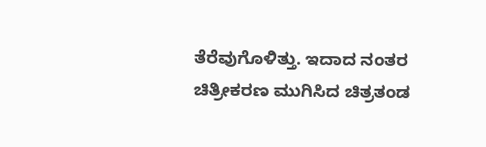ತೆರೆವುಗೊಳಿತ್ತು. ಇದಾದ ನಂತರ ಚಿತ್ರೀಕರಣ ಮುಗಿಸಿದ ಚಿತ್ರತಂಡ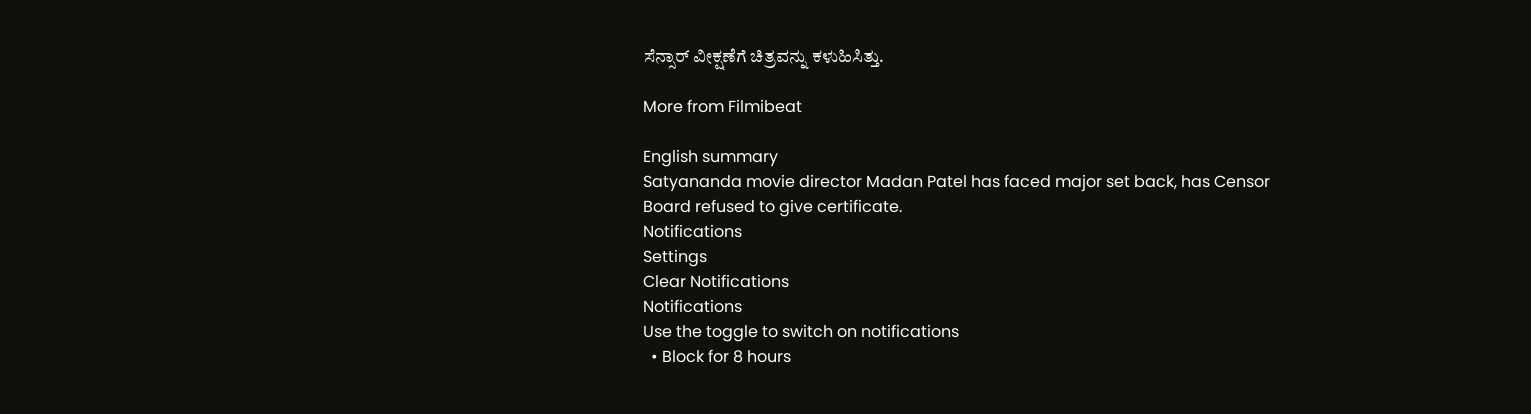ಸೆನ್ಸಾರ್ ವೀಕ್ಷಣೆಗೆ ಚಿತ್ರವನ್ನು ಕಳುಹಿಸಿತ್ತು.

More from Filmibeat

English summary
Satyananda movie director Madan Patel has faced major set back, has Censor Board refused to give certificate.
Notifications
Settings
Clear Notifications
Notifications
Use the toggle to switch on notifications
  • Block for 8 hours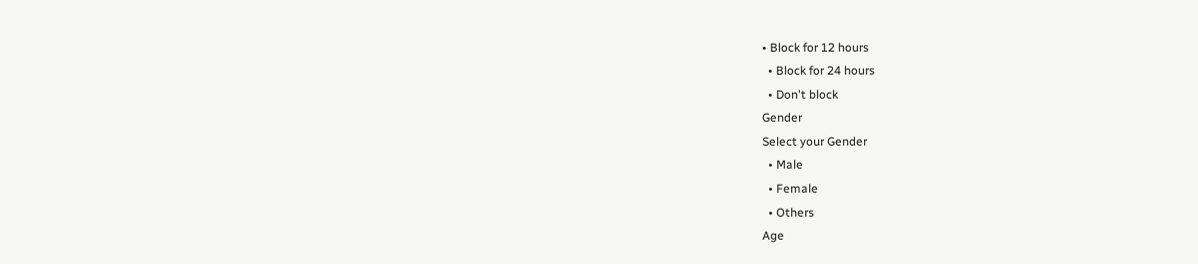• Block for 12 hours
  • Block for 24 hours
  • Don't block
Gender
Select your Gender
  • Male
  • Female
  • Others
Age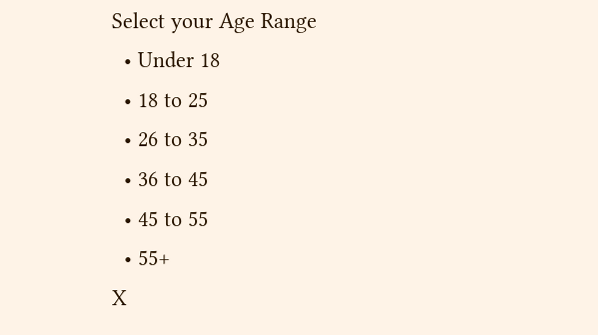Select your Age Range
  • Under 18
  • 18 to 25
  • 26 to 35
  • 36 to 45
  • 45 to 55
  • 55+
X